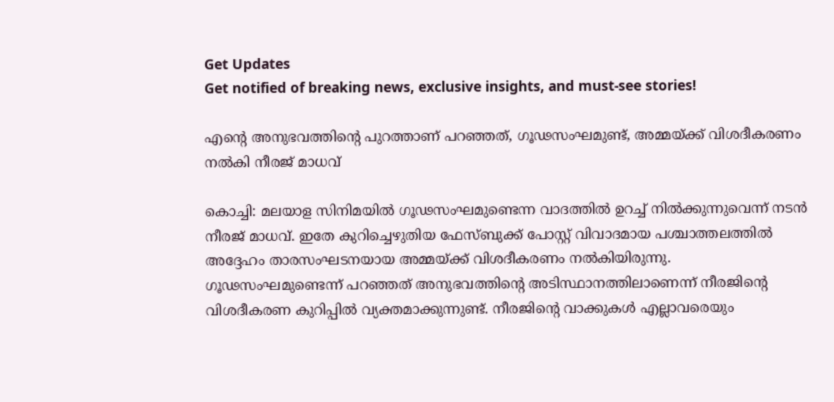Get Updates
Get notified of breaking news, exclusive insights, and must-see stories!

എന്റെ അനുഭവത്തിന്റെ പുറത്താണ് പറഞ്ഞത്, ഗൂഢസംഘമുണ്ട്, അമ്മയ്ക്ക് വിശദീകരണം നല്‍കി നീരജ് മാധവ്

കൊച്ചി: മലയാള സിനിമയില്‍ ഗൂഢസംഘമുണ്ടെന്ന വാദത്തില്‍ ഉറച്ച് നില്‍ക്കുന്നുവെന്ന് നടന്‍ നീരജ് മാധവ്. ഇതേ കുറിച്ചെഴുതിയ ഫേസ്ബുക്ക് പോസ്റ്റ് വിവാദമായ പശ്ചാത്തലത്തില്‍ അദ്ദേഹം താരസംഘടനയായ അമ്മയ്ക്ക് വിശദീകരണം നല്‍കിയിരുന്നു. ഗൂഢസംഘമുണ്ടെന്ന് പറഞ്ഞത് അനുഭവത്തിന്റെ അടിസ്ഥാനത്തിലാണെന്ന് നീരജിന്റെ വിശദീകരണ കുറിപ്പില്‍ വ്യക്തമാക്കുന്നുണ്ട്. നീരജിന്റെ വാക്കുകള്‍ എല്ലാവരെയും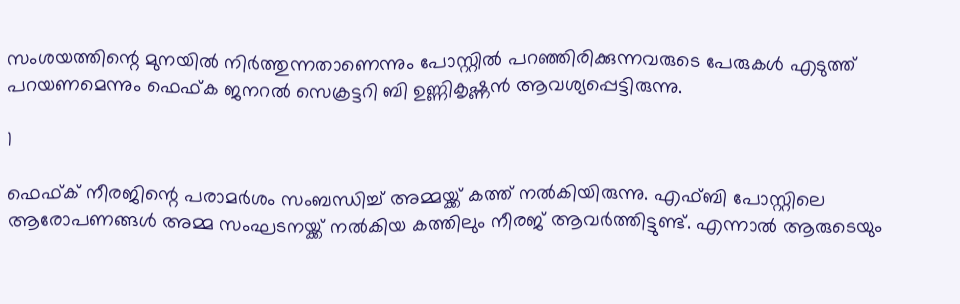സംശയത്തിന്റെ മുനയില്‍ നിര്‍ത്തുന്നതാണെന്നും പോസ്റ്റില്‍ പറഞ്ഞിരിക്കുന്നവരുടെ പേരുകള്‍ എടുത്ത് പറയണമെന്നും ഫെഫ്ക ജനറല്‍ സെക്രട്ടറി ബി ഉണ്ണികൃഷ്ണന്‍ ആവശ്യപ്പെട്ടിരുന്നു.

1

ഫെഫ്ക് നീരജിന്റെ പരാമര്‍ശം സംബന്ധിച്ച് അമ്മയ്ക്ക് കത്ത് നല്‍കിയിരുന്നു. എഫ്ബി പോസ്റ്റിലെ ആരോപണങ്ങള്‍ അമ്മ സംഘടനയ്ക്ക് നല്‍കിയ കത്തിലും നീരജ് ആവര്‍ത്തിട്ടുണ്ട്. എന്നാല്‍ ആരുടെയും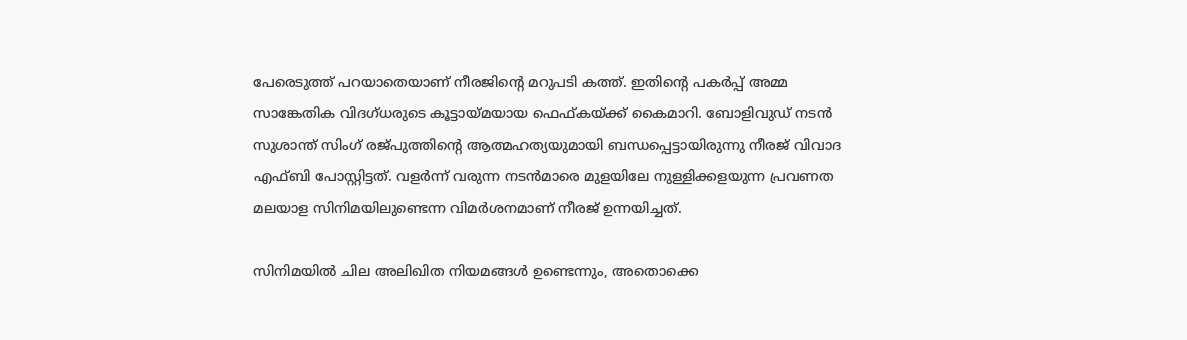പേരെടുത്ത് പറയാതെയാണ് നീരജിന്റെ മറുപടി കത്ത്. ഇതിന്റെ പകര്‍പ്പ് അമ്മ സാങ്കേതിക വിദഗ്ധരുടെ കൂട്ടായ്മയായ ഫെഫ്കയ്ക്ക് കൈമാറി. ബോളിവുഡ് നടന്‍ സുശാന്ത് സിംഗ് രജ്പുത്തിന്റെ ആത്മഹത്യയുമായി ബന്ധപ്പെട്ടായിരുന്നു നീരജ് വിവാദ എഫ്ബി പോസ്റ്റിട്ടത്. വളര്‍ന്ന് വരുന്ന നടന്‍മാരെ മുളയിലേ നുള്ളിക്കളയുന്ന പ്രവണത മലയാള സിനിമയിലുണ്ടെന്ന വിമര്‍ശനമാണ് നീരജ് ഉന്നയിച്ചത്.

സിനിമയില്‍ ചില അലിഖിത നിയമങ്ങള്‍ ഉണ്ടെന്നും, അതൊക്കെ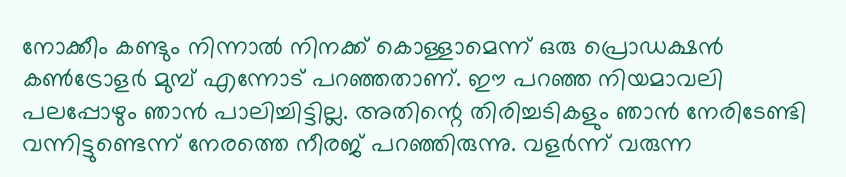നോക്കീം കണ്ടും നിന്നാല്‍ നിനക്ക് കൊള്ളാമെന്ന് ഒരു പ്രൊഡക്ഷന്‍ കണ്‍ട്രോളര്‍ മുമ്പ് എന്നോട് പറഞ്ഞതാണ്. ഈ പറഞ്ഞ നിയമാവലി പലപ്പോഴും ഞാന്‍ പാലിച്ചിട്ടില്ല. അതിന്റെ തിരിച്ചടികളും ഞാന്‍ നേരിടേണ്ടി വന്നിട്ടുണ്ടെന്ന് നേരത്തെ നീരജ് പറഞ്ഞിരുന്നു. വളര്‍ന്ന് വരുന്ന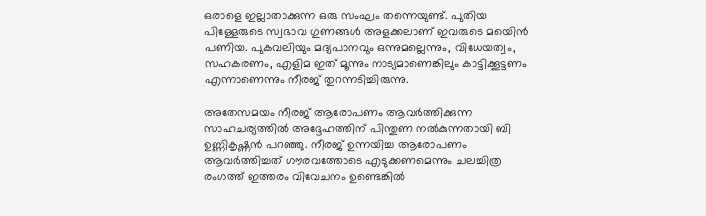ഒരാളെ ഇല്ലാതാക്കുന്ന ഒരു സംഘം തന്നെയുണ്ട്. പുതിയ പിള്ളേരുടെ സ്വഭാവ ഗുണങ്ങള്‍ അളക്കലാണ് ഇവരുടെ മയെിന്‍ പണിയ. പുകവലിയും മദ്യപാനവും ഒന്നുമല്ലെന്നും, വിധേയത്വം, സഹകരണം, എളിമ ഇത് മൂന്നും നാട്യമാണെങ്കിലും കാട്ടിക്കൂട്ടണം എന്നാണെന്നും നീരജ് തുറന്നടിച്ചിരുന്നു.

അതേസമയം നീരജ് ആരോപണം ആവര്‍ത്തിക്കുന്ന സാഹചര്യത്തില്‍ അദ്ദേഹത്തിന് പിന്തുണ നല്‍കുന്നതായി ബി ഉണ്ണികൃഷ്ണന്‍ പറഞ്ഞു. നീരജ് ഉന്നയിച്ച ആരോപണം ആവര്‍ത്തിച്ചത് ഗൗരവത്തോടെ എടുക്കണമെന്നും ചലച്ചിത്ര രംഗത്ത് ഇത്തരം വിവേചനം ഉണ്ടെങ്കില്‍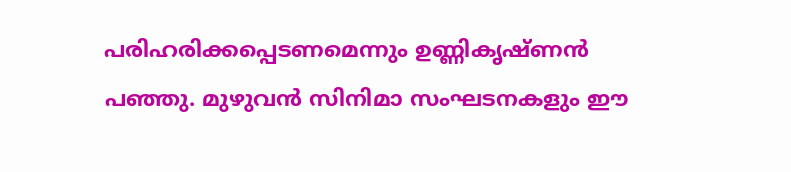പരിഹരിക്കപ്പെടണമെന്നും ഉണ്ണികൃഷ്ണന്‍ പഞ്ഞു. മുഴുവന്‍ സിനിമാ സംഘടനകളും ഈ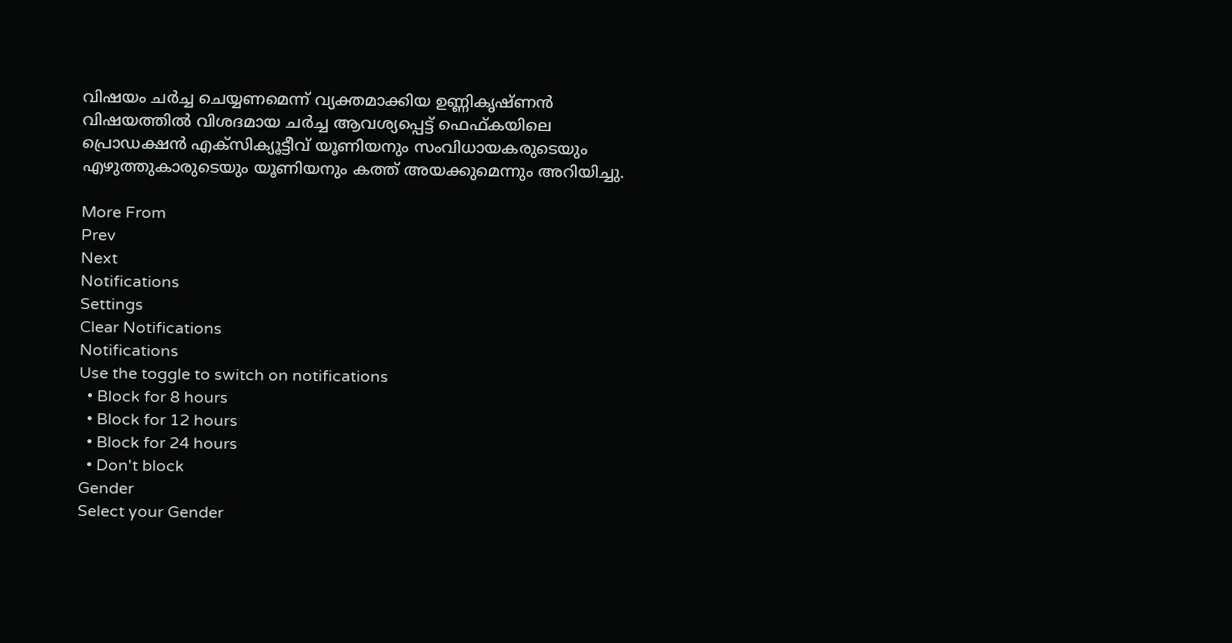വിഷയം ചര്‍ച്ച ചെയ്യണമെന്ന് വ്യക്തമാക്കിയ ഉണ്ണികൃഷ്ണന്‍ വിഷയത്തില്‍ വിശദമായ ചര്‍ച്ച ആവശ്യപ്പെട്ട് ഫെഫ്കയിലെ പ്രൊഡക്ഷന്‍ എക്‌സിക്യൂട്ടീവ് യൂണിയനും സംവിധായകരുടെയും എഴുത്തുകാരുടെയും യൂണിയനും കത്ത് അയക്കുമെന്നും അറിയിച്ചു.

More From
Prev
Next
Notifications
Settings
Clear Notifications
Notifications
Use the toggle to switch on notifications
  • Block for 8 hours
  • Block for 12 hours
  • Block for 24 hours
  • Don't block
Gender
Select your Gender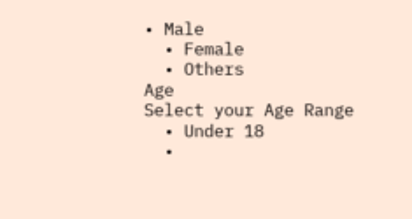• Male
  • Female
  • Others
Age
Select your Age Range
  • Under 18
  •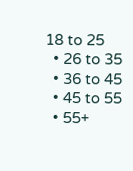18 to 25
  • 26 to 35
  • 36 to 45
  • 45 to 55
  • 55+